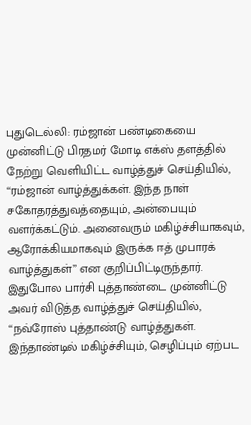புதுடெல்லி: ரம்ஜான் பண்டிகையை முன்னிட்டு பிரதமர் மோடி எக்ஸ் தளத்தில் நேற்று வெளியிட்ட வாழ்த்துச் செய்தியில், ‘‘ரம்ஜான் வாழ்த்துக்கள். இந்த நாள் சகோதரத்துவத்தையும், அன்பையும் வளர்க்கட்டும். அனைவரும் மகிழ்ச்சியாகவும், ஆரோக்கியமாகவும் இருக்க ஈத் முபாரக் வாழ்த்துகள்’’ என குறிப்பிட்டிருந்தார்.
இதுபோல பார்சி புத்தாண்டை முன்னிட்டு அவர் விடுத்த வாழ்த்துச் செய்தியில், ‘‘நவ்ரோஸ் புத்தாண்டு வாழ்த்துகள். இந்தாண்டில் மகிழ்ச்சியும், செழிப்பும் ஏற்பட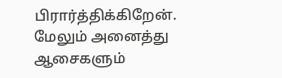பிரார்த்திக்கிறேன். மேலும் அனைத்து ஆசைகளும்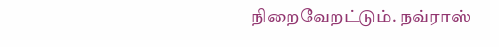நிறைவேறட்டும். நவ்ராஸ்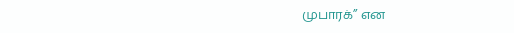முபாரக்’’ என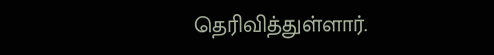தெரிவித்துள்ளார்.